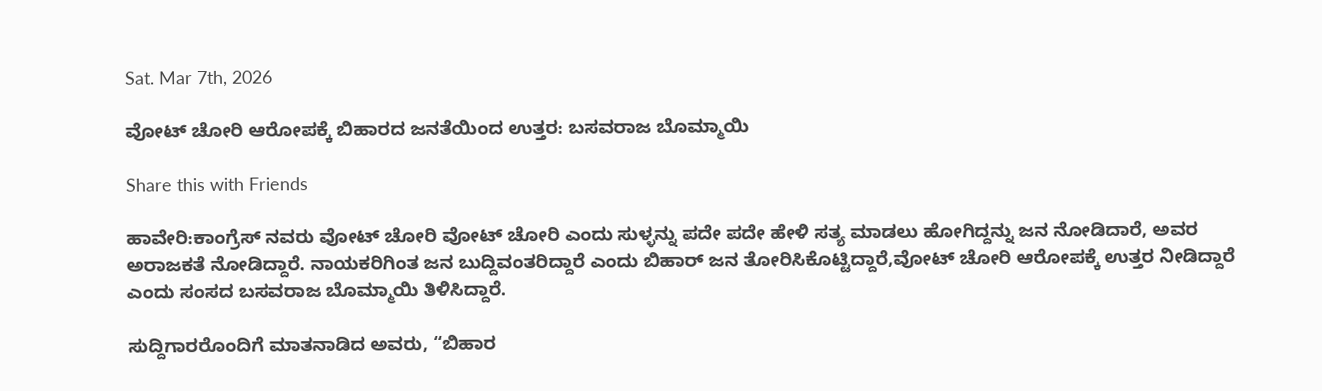Sat. Mar 7th, 2026

ವೋಟ್ ಚೋರಿ ಆರೋಪಕ್ಕೆ ಬಿಹಾರದ ಜನತೆಯಿಂದ ಉತ್ತರ: ಬಸವರಾಜ ಬೊಮ್ಮಾಯಿ

Share this with Friends

ಹಾವೇರಿ:ಕಾಂಗ್ರೆಸ್ ನವರು ವೋಟ್ ಚೋರಿ ವೋಟ್ ಚೋರಿ ಎಂದು ಸುಳ್ಳನ್ನು ಪದೇ ಪದೇ ಹೇಳಿ ಸತ್ಯ ಮಾಡಲು ಹೋಗಿದ್ದನ್ನು ಜನ ನೋಡಿದಾರೆ, ಅವರ ಅರಾಜಕತೆ ನೋಡಿದ್ದಾರೆ. ನಾಯಕರಿಗಿಂತ ಜನ ಬುದ್ದಿವಂತರಿದ್ದಾರೆ ಎಂದು ಬಿಹಾರ್ ಜನ ತೋರಿಸಿಕೊಟ್ಟಿದ್ದಾರೆ,ವೋಟ್ ಚೋರಿ ಆರೋಪಕ್ಕೆ ಉತ್ತರ ನೀಡಿದ್ದಾರೆ ಎಂದು ಸಂಸದ ಬಸವರಾಜ ಬೊಮ್ಮಾಯಿ ತಿಳಿಸಿದ್ದಾರೆ.

ಸುದ್ದಿಗಾರರೊಂದಿಗೆ ಮಾತನಾಡಿದ ಅವರು, “ಬಿಹಾರ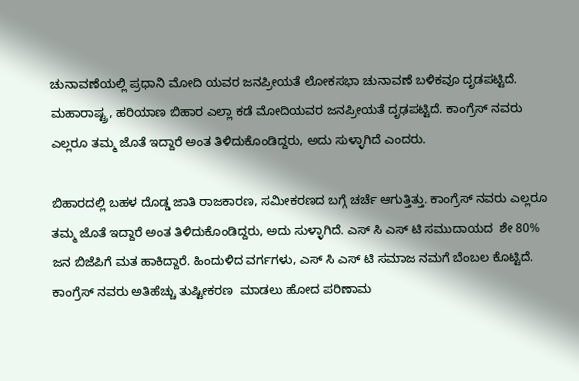ಚುನಾವಣೆಯಲ್ಲಿ ಪ್ರಧಾನಿ ಮೋದಿ ಯವರ ಜನಪ್ರೀಯತೆ ಲೋಕಸಭಾ ಚುನಾವಣೆ ಬಳಿಕವೂ ದೃಡಪಟ್ಟಿದೆ. ಮಹಾರಾಷ್ಟ್ರ, ಹರಿಯಾಣ ಬಿಹಾರ ಎಲ್ಲಾ ಕಡೆ ಮೋದಿಯವರ ಜನಪ್ರೀಯತೆ ದೃಢಪಟ್ಟಿದೆ. ಕಾಂಗ್ರೆಸ್ ನವರು ಎಲ್ಲರೂ ತಮ್ಮ ಜೊತೆ ಇದ್ದಾರೆ ಅಂತ ತಿಳಿದುಕೊಂಡಿದ್ದರು, ಅದು ಸುಳ್ಳಾಗಿದೆ ಎಂದರು.

ಬಿಹಾರದಲ್ಲಿ ಬಹಳ ದೊಡ್ಡ ಜಾತಿ ರಾಜಕಾರಣ, ಸಮೀಕರಣದ ಬಗ್ಗೆ ಚರ್ಚೆ ಆಗುತ್ತಿತ್ತು. ಕಾಂಗ್ರೆಸ್ ನವರು ಎಲ್ಲರೂ ತಮ್ಮ ಜೊತೆ ಇದ್ದಾರೆ ಅಂತ ತಿಳಿದುಕೊಂಡಿದ್ದರು, ಅದು ಸುಳ್ಳಾಗಿದೆ. ಎಸ್ ಸಿ ಎಸ್ ಟಿ ಸಮುದಾಯದ  ಶೇ 80%  ಜನ ಬಿಜೆಪಿಗೆ ಮತ ಹಾಕಿದ್ದಾರೆ. ಹಿಂದುಳಿದ ವರ್ಗಗಳು, ಎಸ್ ಸಿ ಎಸ್ ಟಿ ಸಮಾಜ ನಮಗೆ ಬೆಂಬಲ ಕೊಟ್ಟಿದೆ. ಕಾಂಗ್ರೆಸ್ ನವರು ಅತಿಹೆಚ್ಚು ತುಷ್ಟೀಕರಣ  ಮಾಡಲು ಹೋದ ಪರಿಣಾಮ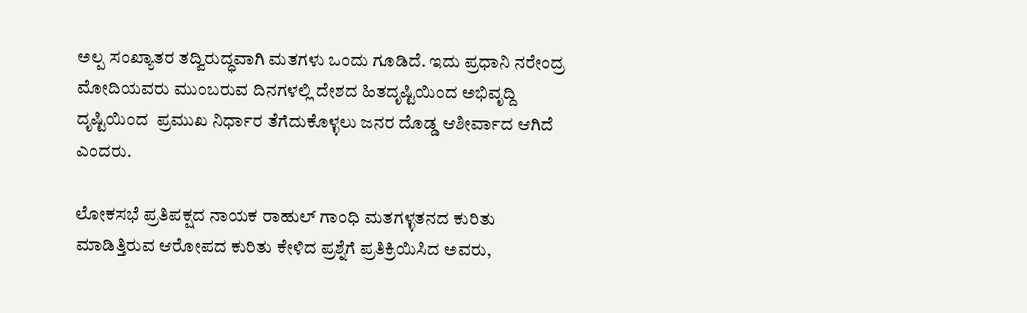ಅಲ್ಪ ಸಂಖ್ಯಾತರ ತದ್ವಿರುದ್ಧವಾಗಿ ಮತಗಳು ಒಂದು ಗೂಡಿದೆ. ಇದು ಪ್ರಧಾನಿ ನರೇಂದ್ರ ಮೋದಿಯವರು ಮುಂಬರುವ ದಿನಗಳಲ್ಲಿ ದೇಶದ ಹಿತದೃಷ್ಟಿಯಿಂದ ಅಭಿವೃದ್ದಿ ದೃಷ್ಟಿಯಿಂದ  ಪ್ರಮುಖ ನಿರ್ಧಾರ ತೆಗೆದುಕೊಳ್ಳಲು ಜನರ ದೊಡ್ಡ ಆಶೀರ್ವಾದ ಆಗಿದೆ ಎಂದರು.

ಲೋಕಸಭೆ ಪ್ರತಿಪಕ್ಷದ ನಾಯಕ ರಾಹುಲ್ ಗಾಂಧಿ ಮತಗಳ್ಳತನದ ಕುರಿತು ಮಾಡಿತ್ತಿರುವ ಆರೋಪದ ಕುರಿತು ಕೇಳಿದ ಪ್ರಶ್ನೆಗೆ ಪ್ರತಿಕ್ರಿಯಿಸಿದ ಅವರು,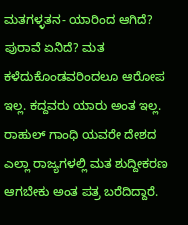ಮತಗಳ್ಳತನ- ಯಾರಿಂದ ಆಗಿದೆ? ಪುರಾವೆ ಏನಿದೆ? ಮತ ಕಳೆದುಕೊಂಡವರಿಂದಲೂ ಆರೋಪ ಇಲ್ಲ. ಕದ್ದವರು ಯಾರು ಅಂತ ಇಲ್ಲ. ರಾಹುಲ್ ಗಾಂಧಿ ಯವರೇ ದೇಶದ ಎಲ್ಲಾ ರಾಜ್ಯಗಳಲ್ಲಿ ಮತ ಶುದ್ದೀಕರಣ ಆಗಬೇಕು ಅಂತ ಪತ್ರ ಬರೆದಿದ್ದಾರೆ.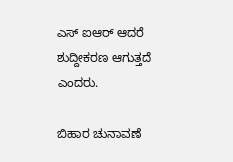ಎಸ್ ಐಆರ್ ಆದರೆ ಶುದ್ದೀಕರಣ ಆಗುತ್ತದೆ ಎಂದರು.

ಬಿಹಾರ ಚುನಾವಣೆ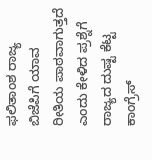ಫಲಿತಾಂಶ ರಾಜ್ಯ ಬಿಜೆಪಿಗೆ ಯಾವ ರೀತಿಯ ಪಾಠವಾಗುತ್ತದೆ ಎಂದು ಕೇಳಿದ ಪ್ರಶ್ನೆಗೆ ರಾಜ್ಯದ ದುಷ್ಟ ಕೆಟ್ಟ ಕಾಂಗ್ರೆಸ್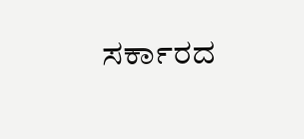ಸರ್ಕಾರದ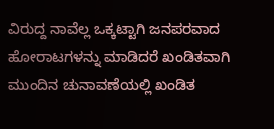ವಿರುದ್ದ ನಾವೆಲ್ಲ ಒಕ್ಕಟ್ಟಾಗಿ ಜನಪರವಾದ ಹೋರಾಟಗಳನ್ನು ಮಾಡಿದರೆ ಖಂಡಿತವಾಗಿ ಮುಂದಿನ ಚುನಾವಣೆಯಲ್ಲಿ ಖಂಡಿತ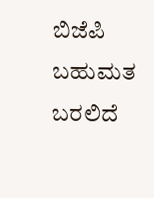ಬಿಜೆಪಿ ಬಹುಮತ ಬರಲಿದೆ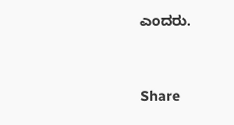ಎಂದರು.


Share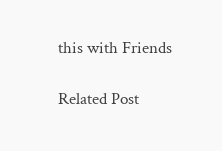this with Friends

Related Post